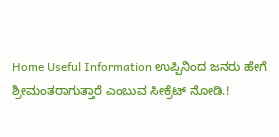Home Useful Information ಉಪ್ಪಿನಿಂದ ಜನರು ಹೇಗೆ ಶ್ರೀಮಂತರಾಗುತ್ತಾರೆ ಎಂಬುವ ಸೀಕ್ರೆಟ್ ನೋಡಿ.!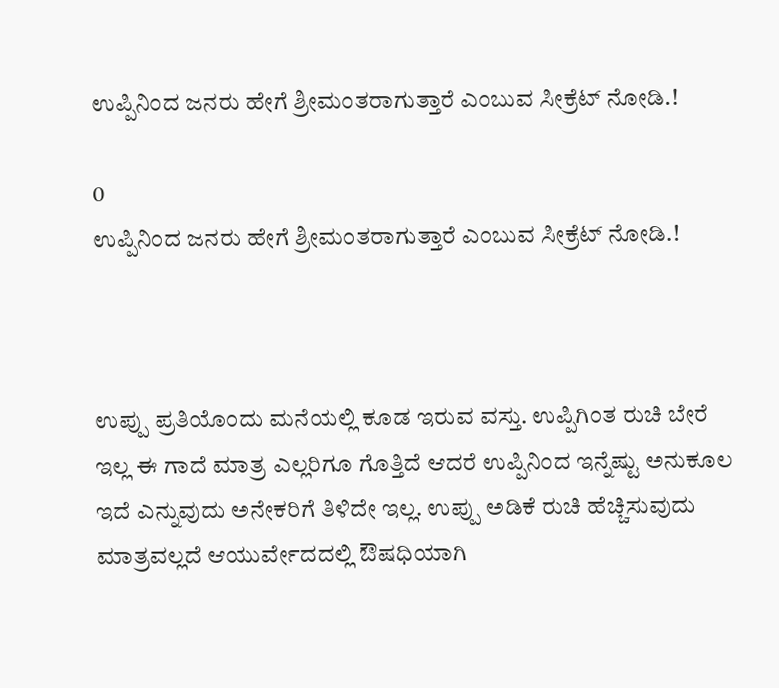ಉಪ್ಪಿನಿಂದ ಜನರು ಹೇಗೆ ಶ್ರೀಮಂತರಾಗುತ್ತಾರೆ ಎಂಬುವ ಸೀಕ್ರೆಟ್ ನೋಡಿ.!

0
ಉಪ್ಪಿನಿಂದ ಜನರು ಹೇಗೆ ಶ್ರೀಮಂತರಾಗುತ್ತಾರೆ ಎಂಬುವ ಸೀಕ್ರೆಟ್ ನೋಡಿ.!



ಉಪ್ಪು ಪ್ರತಿಯೊಂದು ಮನೆಯಲ್ಲಿ ಕೂಡ ಇರುವ ವಸ್ತು. ಉಪ್ಪಿಗಿಂತ ರುಚಿ ಬೇರೆ ಇಲ್ಲ ಈ ಗಾದೆ ಮಾತ್ರ ಎಲ್ಲರಿಗೂ ಗೊತ್ತಿದೆ ಆದರೆ ಉಪ್ಪಿನಿಂದ ಇನ್ನೆಷ್ಟು ಅನುಕೂಲ ಇದೆ ಎನ್ನುವುದು ಅನೇಕರಿಗೆ ತಿಳಿದೇ ಇಲ್ಲ. ಉಪ್ಪು ಅಡಿಕೆ ರುಚಿ ಹೆಚ್ಚಿಸುವುದು ಮಾತ್ರವಲ್ಲದೆ ಆಯುರ್ವೇದದಲ್ಲಿ ಔಷಧಿಯಾಗಿ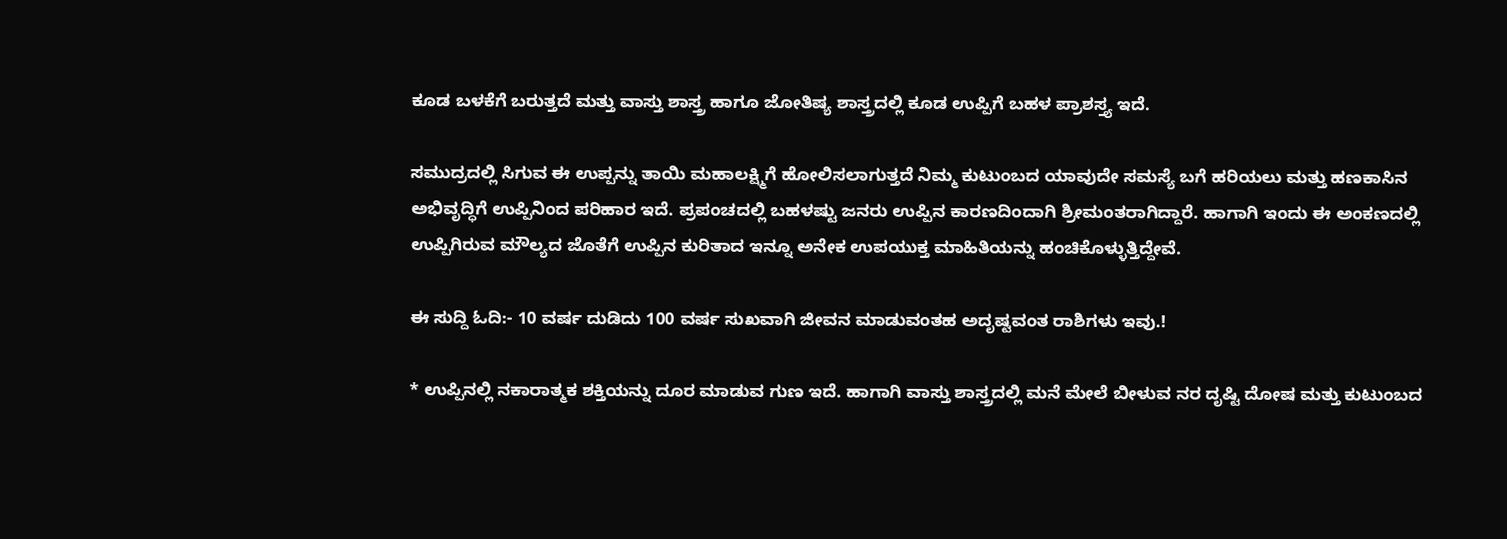ಕೂಡ ಬಳಕೆಗೆ ಬರುತ್ತದೆ ಮತ್ತು ವಾಸ್ತು ಶಾಸ್ತ್ರ ಹಾಗೂ ಜೋತಿಷ್ಯ ಶಾಸ್ತ್ರದಲ್ಲಿ ಕೂಡ ಉಪ್ಪಿಗೆ ಬಹಳ ಪ್ರಾಶಸ್ತ್ಯ ಇದೆ.

ಸಮುದ್ರದಲ್ಲಿ ಸಿಗುವ ಈ ಉಪ್ಪನ್ನು ತಾಯಿ ಮಹಾಲಕ್ಷ್ಮಿಗೆ ಹೋಲಿಸಲಾಗುತ್ತದೆ ನಿಮ್ಮ ಕುಟುಂಬದ ಯಾವುದೇ ಸಮಸ್ಯೆ ಬಗೆ ಹರಿಯಲು ಮತ್ತು ಹಣಕಾಸಿನ ಅಭಿವೃದ್ಧಿಗೆ ಉಪ್ಪಿನಿಂದ ಪರಿಹಾರ ಇದೆ. ಪ್ರಪಂಚದಲ್ಲಿ ಬಹಳಷ್ಟು ಜನರು ಉಪ್ಪಿನ ಕಾರಣದಿಂದಾಗಿ ಶ್ರೀಮಂತರಾಗಿದ್ದಾರೆ. ಹಾಗಾಗಿ ಇಂದು ಈ ಅಂಕಣದಲ್ಲಿ ಉಪ್ಪಿಗಿರುವ ಮೌಲ್ಯದ ಜೊತೆಗೆ ಉಪ್ಪಿನ ಕುರಿತಾದ ಇನ್ನೂ ಅನೇಕ ಉಪಯುಕ್ತ ಮಾಹಿತಿಯನ್ನು ಹಂಚಿಕೊಳ್ಳುತ್ತಿದ್ದೇವೆ.

ಈ ಸುದ್ದಿ ಓದಿ:- 10 ವರ್ಷ ದುಡಿದು 100 ವರ್ಷ ಸುಖವಾಗಿ ಜೀವನ ಮಾಡುವಂತಹ ಅದೃಷ್ಟವಂತ ರಾಶಿಗಳು ಇವು.!

* ಉಪ್ಪಿನಲ್ಲಿ ನಕಾರಾತ್ಮಕ ಶಕ್ತಿಯನ್ನು ದೂರ ಮಾಡುವ ಗುಣ ಇದೆ. ಹಾಗಾಗಿ ವಾಸ್ತು ಶಾಸ್ತ್ರದಲ್ಲಿ ಮನೆ ಮೇಲೆ ಬೀಳುವ ನರ ದೃಷ್ಟಿ ದೋಷ ಮತ್ತು ಕುಟುಂಬದ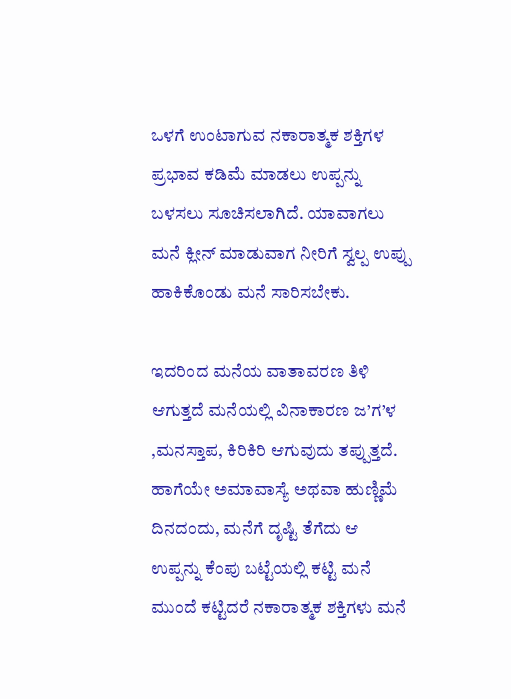ಒಳಗೆ ಉಂಟಾಗುವ ನಕಾರಾತ್ಮಕ ಶಕ್ತಿಗಳ ಪ್ರಭಾವ ಕಡಿಮೆ ಮಾಡಲು ಉಪ್ಪನ್ನು ಬಳಸಲು ಸೂಚಿಸಲಾಗಿದೆ. ಯಾವಾಗಲು ಮನೆ ಕ್ಲೀನ್ ಮಾಡುವಾಗ ನೀರಿಗೆ ಸ್ವಲ್ಪ ಉಪ್ಪು ಹಾಕಿಕೊಂಡು ಮನೆ ಸಾರಿಸಬೇಕು.

ಇದರಿಂದ ಮನೆಯ ವಾತಾವರಣ ತಿಳಿ ಆಗುತ್ತದೆ ಮನೆಯಲ್ಲಿ ವಿನಾಕಾರಣ ಜ’ಗ’ಳ ,ಮನಸ್ತಾಪ, ಕಿರಿಕಿರಿ ಆಗುವುದು ತಪ್ಪುತ್ತದೆ. ಹಾಗೆಯೇ ಅಮಾವಾಸ್ಯೆ ಅಥವಾ ಹುಣ್ಣಿಮೆ ದಿನದಂದು, ಮನೆಗೆ ದೃಷ್ಟಿ ತೆಗೆದು ಆ ಉಪ್ಪನ್ನು ಕೆಂಪು ಬಟ್ಟೆಯಲ್ಲಿ ಕಟ್ಟಿ ಮನೆ ಮುಂದೆ ಕಟ್ಟಿದರೆ ನಕಾರಾತ್ಮಕ ಶಕ್ತಿಗಳು ಮನೆ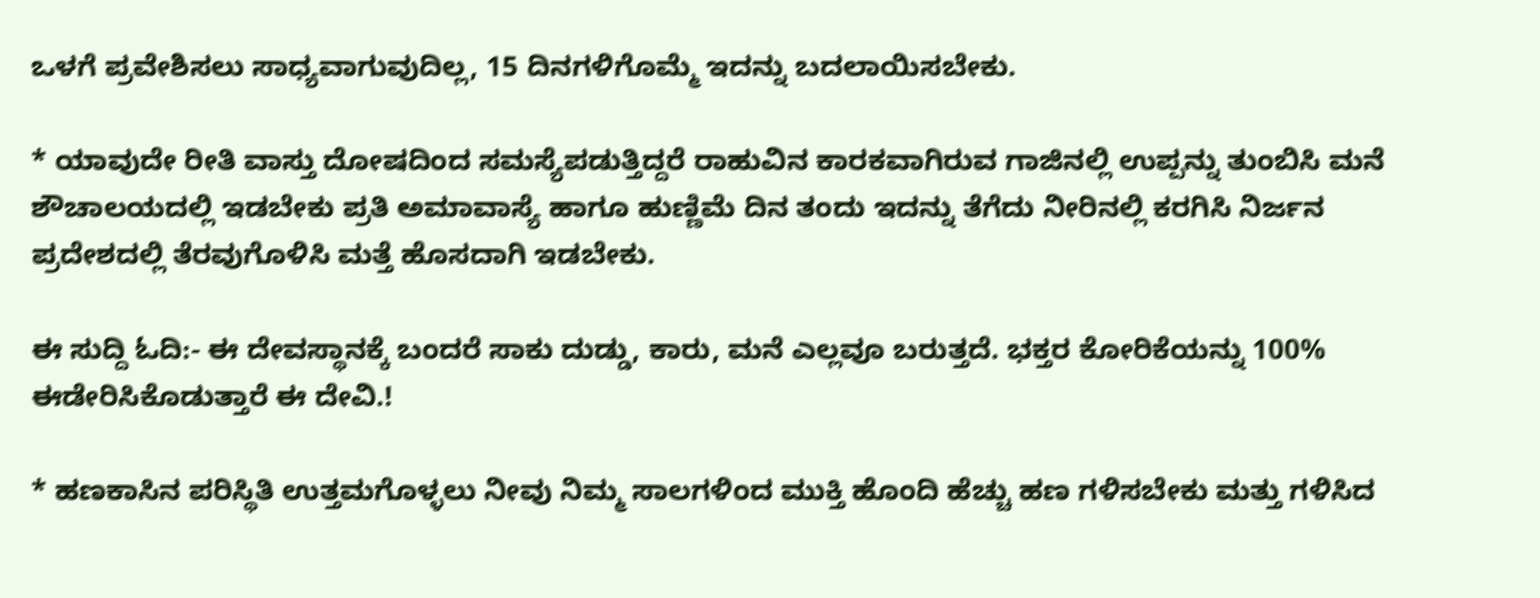ಒಳಗೆ ಪ್ರವೇಶಿಸಲು ಸಾಧ್ಯವಾಗುವುದಿಲ್ಲ, 15 ದಿನಗಳಿಗೊಮ್ಮೆ ಇದನ್ನು ಬದಲಾಯಿಸಬೇಕು.

* ಯಾವುದೇ ರೀತಿ ವಾಸ್ತು ದೋಷದಿಂದ ಸಮಸ್ಯೆಪಡುತ್ತಿದ್ದರೆ ರಾಹುವಿನ ಕಾರ‌ಕವಾಗಿರುವ ಗಾಜಿನಲ್ಲಿ ಉಪ್ಪನ್ನು ತುಂಬಿಸಿ ಮನೆ ಶೌಚಾಲಯದಲ್ಲಿ ಇಡಬೇಕು ಪ್ರತಿ ಅಮಾವಾಸ್ಯೆ ಹಾಗೂ ಹುಣ್ಣಿಮೆ ದಿನ ತಂದು ಇದನ್ನು ತೆಗೆದು ನೀರಿನಲ್ಲಿ ಕರಗಿಸಿ ನಿರ್ಜನ ಪ್ರದೇಶದಲ್ಲಿ ತೆರವುಗೊಳಿಸಿ ಮತ್ತೆ ಹೊಸದಾಗಿ ಇಡಬೇಕು.

ಈ ಸುದ್ದಿ ಓದಿ:- ಈ ದೇವಸ್ಥಾನಕ್ಕೆ ಬಂದರೆ ಸಾಕು ದುಡ್ಡು, ಕಾರು, ಮನೆ ಎಲ್ಲವೂ ಬರುತ್ತದೆ. ಭಕ್ತರ ಕೋರಿಕೆಯನ್ನು 100% ಈಡೇರಿಸಿಕೊಡುತ್ತಾರೆ ಈ ದೇವಿ.!

* ಹಣಕಾಸಿನ ಪರಿಸ್ಥಿತಿ ಉತ್ತಮಗೊಳ್ಳಲು ನೀವು ನಿಮ್ಮ ಸಾಲಗಳಿಂದ ಮುಕ್ತಿ ಹೊಂದಿ ಹೆಚ್ಚು ಹಣ ಗಳಿಸಬೇಕು ಮತ್ತು ಗಳಿಸಿದ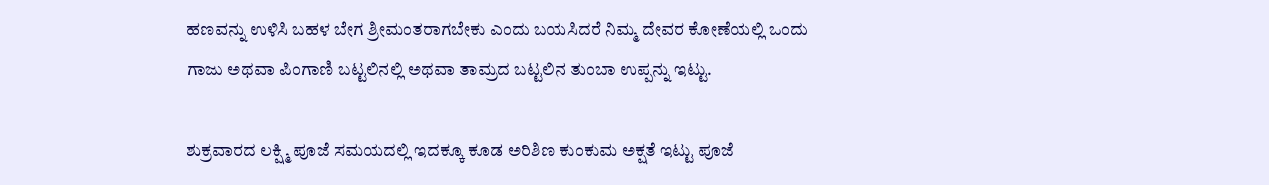ಹಣವನ್ನು ಉಳಿಸಿ ಬಹಳ ಬೇಗ ಶ್ರೀಮಂತರಾಗಬೇಕು ಎಂದು ಬಯಸಿದರೆ ನಿಮ್ಮ ದೇವರ ಕೋಣೆಯಲ್ಲಿ ಒಂದು ಗಾಜು ಅಥವಾ ಪಿಂಗಾಣಿ ಬಟ್ಟಲಿನಲ್ಲಿ ಅಥವಾ ತಾಮ್ರದ ಬಟ್ಟಲಿನ ತುಂಬಾ ಉಪ್ಪನ್ನು ಇಟ್ಟು.

ಶುಕ್ರವಾರದ ಲಕ್ಷ್ಮಿ ಪೂಜೆ ಸಮಯದಲ್ಲಿ ಇದಕ್ಕೂ ಕೂಡ ಅರಿಶಿಣ ಕುಂಕುಮ ಅಕ್ಷತೆ ಇಟ್ಟು ಪೂಜೆ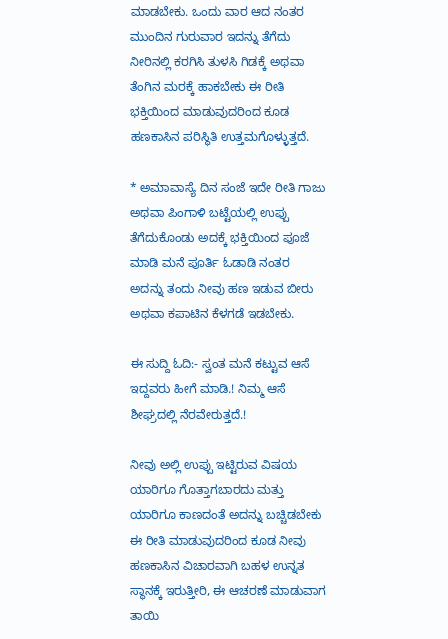ಮಾಡಬೇಕು. ಒಂದು ವಾರ ಆದ ನಂತರ ಮುಂದಿನ ಗುರುವಾರ ಇದನ್ನು ತೆಗೆದು ನೀರಿನಲ್ಲಿ ಕರಗಿಸಿ ತುಳಸಿ ಗಿಡಕ್ಕೆ ಅಥವಾ ತೆಂಗಿನ ಮರಕ್ಕೆ ಹಾಕಬೇಕು ಈ ರೀತಿ ಭಕ್ತಿಯಿಂದ ಮಾಡುವುದರಿಂದ ಕೂಡ ಹಣಕಾಸಿನ ಪರಿಸ್ಥಿತಿ ಉತ್ತಮಗೊಳ್ಳುತ್ತದೆ.

* ಅಮಾವಾಸ್ಯೆ ದಿನ ಸಂಜೆ ಇದೇ ರೀತಿ ಗಾಜು ಅಥವಾ ಪಿಂಗಾಳಿ ಬಟ್ಟೆಯಲ್ಲಿ ಉಪ್ಪು ತೆಗೆದುಕೊಂಡು ಅದಕ್ಕೆ ಭಕ್ತಿಯಿಂದ ಪೂಜೆ ಮಾಡಿ ಮನೆ ಪೂರ್ತಿ ಓಡಾಡಿ ನಂತರ ಅದನ್ನು ತಂದು ನೀವು ಹಣ ಇಡುವ ಬೀರು ಅಥವಾ ಕಪಾಟಿನ ಕೆಳಗಡೆ ಇಡಬೇಕು.

ಈ ಸುದ್ದಿ ಓದಿ:- ಸ್ವಂತ ಮನೆ ಕಟ್ಟುವ ಆಸೆ ಇದ್ದವರು ಹೀಗೆ ಮಾಡಿ.! ನಿಮ್ಮ ಆಸೆ ಶೀಘ್ರದಲ್ಲಿ ನೆರವೇರುತ್ತದೆ.!

ನೀವು ಅಲ್ಲಿ ಉಪ್ಪು ಇಟ್ಟಿರುವ ವಿಷಯ ಯಾರಿಗೂ ಗೊತ್ತಾಗಬಾರದು ಮತ್ತು ಯಾರಿಗೂ ಕಾಣದಂತೆ ಅದನ್ನು ಬಚ್ಚಿಡಬೇಕು ಈ ರೀತಿ ಮಾಡುವುದರಿಂದ ಕೂಡ ನೀವು ಹಣಕಾಸಿನ ವಿಚಾರವಾಗಿ ಬಹಳ ಉನ್ನತ ಸ್ಥಾನಕ್ಕೆ ಇರುತ್ತೀರಿ, ಈ ಆಚರಣೆ ಮಾಡುವಾಗ ತಾಯಿ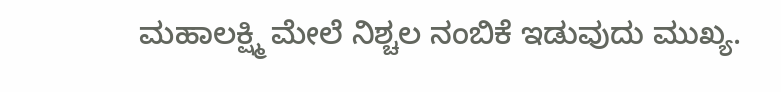ಮಹಾಲಕ್ಷ್ಮಿ ಮೇಲೆ ನಿಶ್ಚಲ ನಂಬಿಕೆ ಇಡುವುದು ಮುಖ್ಯ.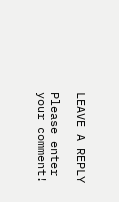LEAVE A REPLY

Please enter your comment!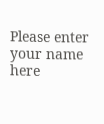Please enter your name here